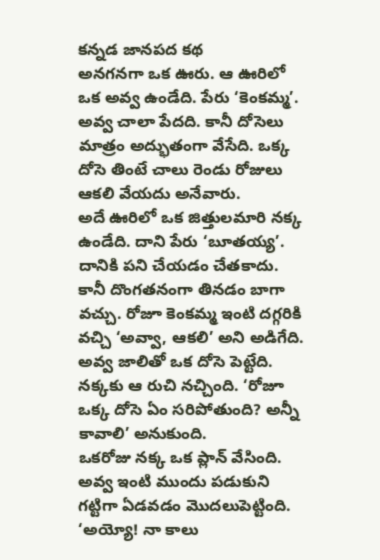కన్నడ జానపద కథ
అనగనగా ఒక ఊరు. ఆ ఊరిలో ఒక అవ్వ ఉండేది. పేరు ‘కెంకమ్మ’. అవ్వ చాలా పేదది. కానీ దోసెలు మాత్రం అద్భుతంగా వేసేది. ఒక్క దోసె తింటే చాలు రెండు రోజులు ఆకలి వేయదు అనేవారు.
అదే ఊరిలో ఒక జిత్తులమారి నక్క ఉండేది. దాని పేరు ‘బూతయ్య’. దానికి పని చేయడం చేతకాదు. కానీ దొంగతనంగా తినడం బాగా వచ్చు. రోజూ కెంకమ్మ ఇంటి దగ్గరికి వచ్చి ‘అవ్వా, ఆకలి’ అని అడిగేది. అవ్వ జాలితో ఒక దోసె పెట్టేది. నక్కకు ఆ రుచి నచ్చింది. ‘రోజూ ఒక్క దోసె ఏం సరిపోతుంది? అన్నీ కావాలి’ అనుకుంది.
ఒకరోజు నక్క ఒక ప్లాన్ వేసింది. అవ్వ ఇంటి ముందు పడుకుని గట్టిగా ఏడవడం మొదలుపెట్టింది.
‘అయ్యో! నా కాలు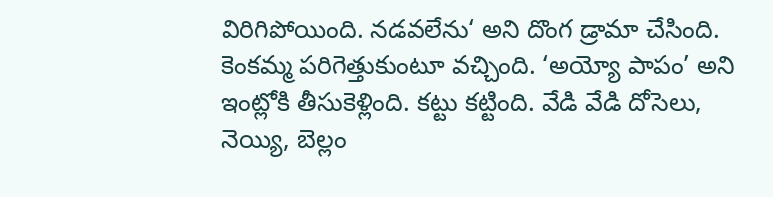విరిగిపోయింది. నడవలేను‘ అని దొంగ డ్రామా చేసింది. కెంకమ్మ పరిగెత్తుకుంటూ వచ్చింది. ‘అయ్యో పాపం’ అని ఇంట్లోకి తీసుకెళ్లింది. కట్టు కట్టింది. వేడి వేడి దోసెలు, నెయ్యి, బెల్లం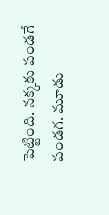పెట్టింది. నక్కకు పండగే పండగ. మూడు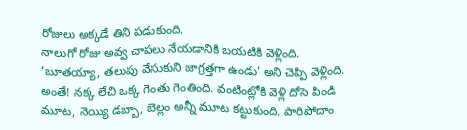రోజులు అక్కడే తిని పడుకుంది.
నాలుగో రోజు అవ్వ చాపలు నేయడానికి బయటికి వెళ్లింది. ‘బూతయ్యా, తలుపు వేసుకుని జాగ్రత్తగా ఉండు’ అని చెప్పి వెళ్లింది. అంతే! నక్క లేచి ఒక్క గెంతు గెంతింది. వంటింట్లోకి వెళ్లి దోసె పిండి మూట, నెయ్యి డబ్బా, బెల్లం అన్నీ మూట కట్టుకుంది. పారిపోదాం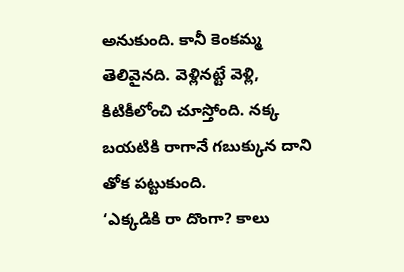అనుకుంది. కానీ కెంకమ్మ తెలివైనది. వెళ్లినట్టే వెళ్లి, కిటికీలోంచి చూస్తోంది. నక్క బయటికి రాగానే గబుక్కున దాని తోక పట్టుకుంది.
‘ఎక్కడికి రా దొంగా? కాలు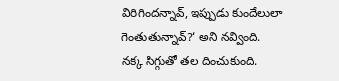విరిగిందన్నావ్, ఇప్పుడు కుందేలులా గెంతుతున్నావ్?‘ అని నవ్వింది.
నక్క సిగ్గుతో తల దించుకుంది.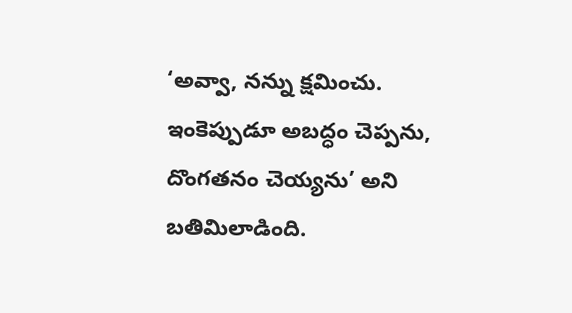‘అవ్వా, నన్ను క్షమించు. ఇంకెప్పుడూ అబద్ధం చెప్పను, దొంగతనం చెయ్యను’ అని బతిమిలాడింది.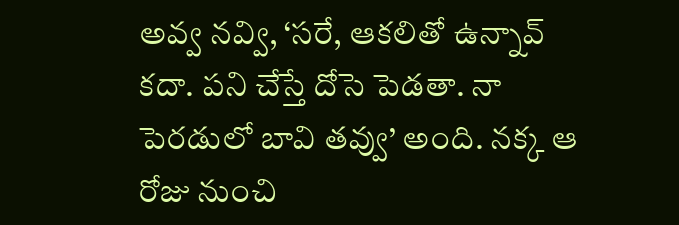అవ్వ నవ్వి, ‘సరే, ఆకలితో ఉన్నావ్ కదా. పని చేస్తే దోసె పెడతా. నా పెరడులో బావి తవ్వు’ అంది. నక్క ఆ రోజు నుంచి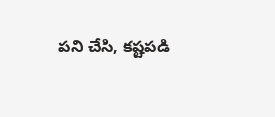పని చేసి, కష్టపడి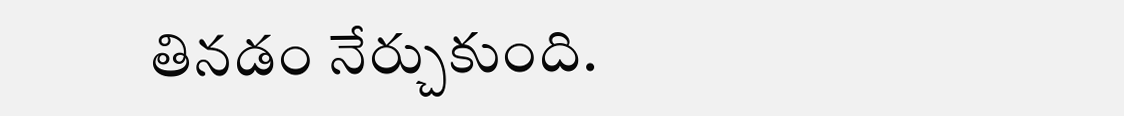తినడం నేర్చుకుంది.